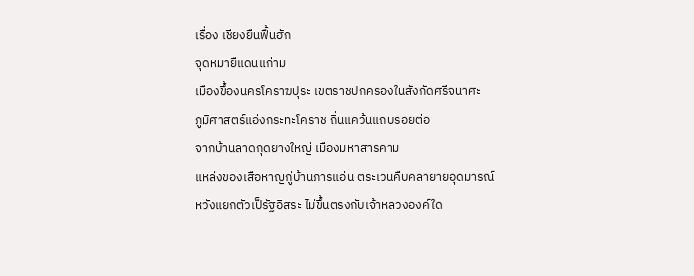เรื่อง เชียงยืนฟื้นฮัก
จุดหมายืแดนแก่าม
เมืองขึ้องนครโคราฆปุระ เขตราชปกครองในสังกัดศรีจนาศะ
ภูมิศาสตร์แอ่งกระทะโคราช ถิ่นแคว้นแถบรอยต่อ
จากบ้านลาดกุดยางใหญ่ เมืองมหาสารคาม
แหล่งของเสือหาญกู่บ้านภารแอ่น ตระเวนคืบคลายายอุดมารณ์
หวังแยกตัวเป็รัฐอิสระ ไม่ขึ้นตรงกับเจ้าหลวงองค์ใด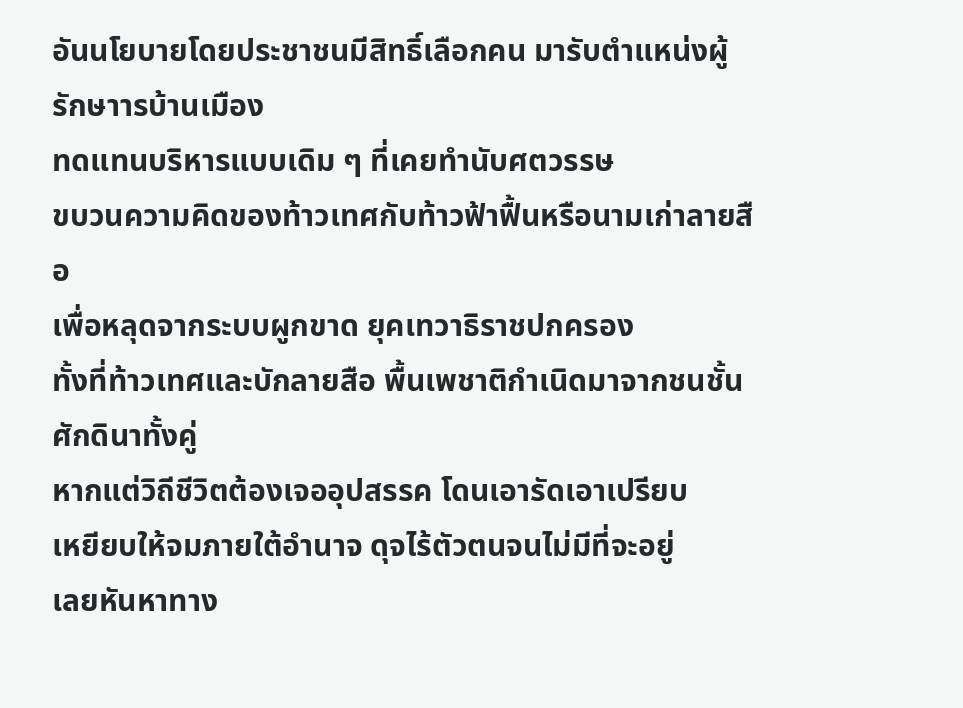อันนโยบายโดยประชาชนมีสิทธิ์เลือกคน มารับตำแหน่งผู้รักษาารบ้านเมือง
ทดแทนบริหารแบบเดิม ๆ ที่เคยทำนับศตวรรษ
ขบวนความคิดของท้าวเทศกับท้าวฟ้าฟื้นหรือนามเก่าลายสือ
เพื่อหลุดจากระบบผูกขาด ยุคเทวาธิราชปกครอง
ทั้งที่ท้าวเทศและบักลายสือ พื้นเพชาติกำเนิดมาจากชนชั้นศักดินาทั้งคู่
หากแต่วิถีชีวิตต้องเจออุปสรรค โดนเอารัดเอาเปรียบ
เหยียบให้จมภายใต้อำนาจ ดุจไร้ตัวตนจนไม่มีที่จะอยู่
เลยหันหาทาง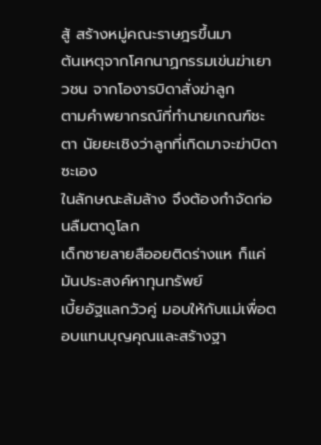สู้ สร้างหมู่คณะราษฎรขึ้นมา
ต้นเหตุจากโศกนาฏกรรมเข่นฆ่าเยาวชน จากโองารบิดาสั่งฆ่าลูก
ตามคำพยากรณ์ที่ทำนายเกณฑ์ชะตา นัยยะเชิงว่าลูกที่เกิดมาจะฆ่าบิดาซะเอง
ในลักษณะล้มล้าง จึงต้องกำจัดก่อนลืมตาดูโลก
เด็กชายลายสืออยติดร่างแห ก็แค่มันประสงค์หาทุนทรัพย์
เบี้ยอัฐแลกวัวคู่ มอบให้กับแม่เพื่อตอบแทนบุญคุณและสร้างฐา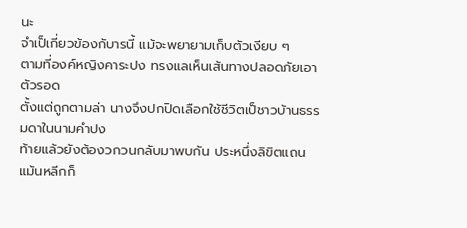นะ
จำเป็เกี่ยวข้องกับารนี้ แม้จะพยายามเก็บตัวเงียบ ๆ
ตามที่องค์หญิงคาระปง ทรงแลเห็นเส้นทางปลอดภัยเอาตัวรอด
ตั้งแต่ถูกตามล่า นางจึงปกปิดเลือกใช้ชีวิตเป็ชาวบ้านธรรมดาในนามคำปง
ท้ายแล้วยังต้องวกวนกลับมาพบกัน ประหนึ่งลิขิตแถน
แม้นหลีกก็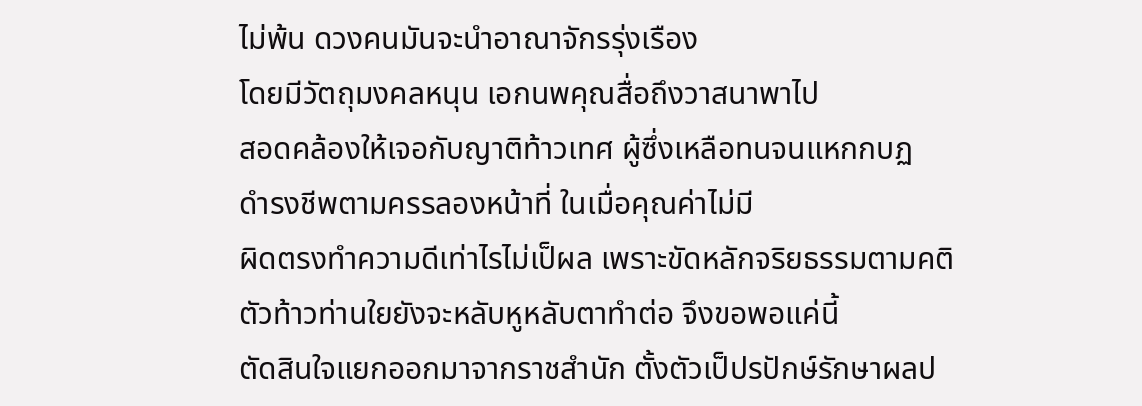ไม่พ้น ดวงคนมันจะนำอาณาจักรรุ่งเรือง
โดยมีวัตถุมงคลหนุน เอกนพคุณสื่อถึงวาสนาพาไป
สอดคล้องให้เจอกับญาติท้าวเทศ ผู้ซึ่งเหลือทนจนแหกกบฏ
ดำรงชีพตามครรลองหน้าที่ ในเมื่อคุณค่าไม่มี
ผิดตรงทำความดีเท่าไรไม่เป็ผล เพราะขัดหลักจริยธรรมตามคติ
ตัวท้าวท่านใยยังจะหลับหูหลับตาทำต่อ จึงขอพอแค่นี้
ตัดสินใจแยกออกมาจากราชสำนัก ตั้งตัวเป็ปรปักษ์รักษาผลป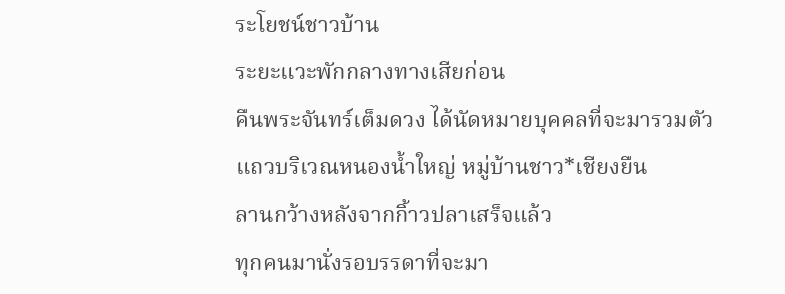ระโยชน์ชาวบ้าน
ระยะแวะพักกลางทางเสียก่อน
คืนพระจันทร์เต็มดวง ได้นัดหมายบุคคลที่จะมารวมตัว
แถวบริเวณหนองน้ำใหญ่ หมู่บ้านชาว*เชียงยืน
ลานกว้างหลังจากกิ้าวปลาเสร็จแล้ว
ทุกคนมานั่งรอบรรดาที่จะมา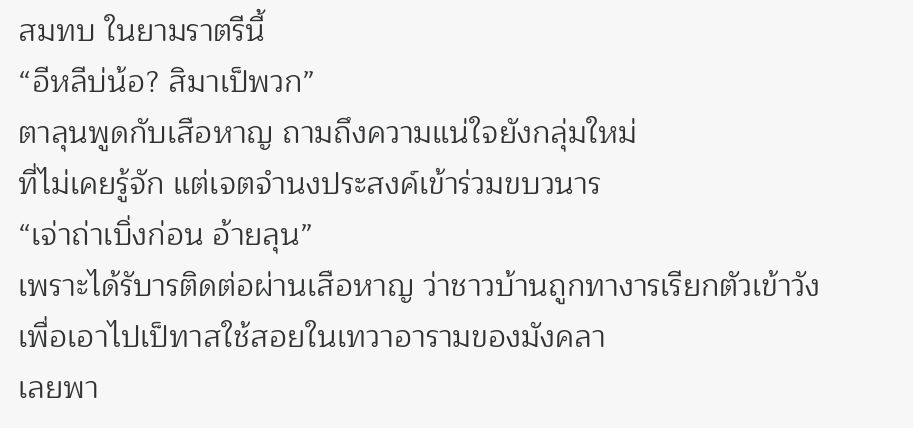สมทบ ในยามราตรีนี้
“อีหลีบ่น้อ? สิมาเป็พวก”
ตาลุนพูดกับเสือหาญ ถามถึงความแน่ใจยังกลุ่มใหม่
ที่ไม่เคยรู้จัก แต่เจตจำนงประสงค์เข้าร่วมขบวนาร
“เจ่าถ่าเบิ่งก่อน อ้ายลุน”
เพราะได้รับารติดต่อผ่านเสือหาญ ว่าชาวบ้านถูกทางารเรียกตัวเข้าวัง
เพื่อเอาไปเป็ทาสใช้สอยในเทวาอารามของมังคลา
เลยพา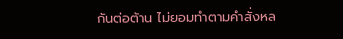กันต่อต้าน ไม่ยอมทำตามคำสั่งหล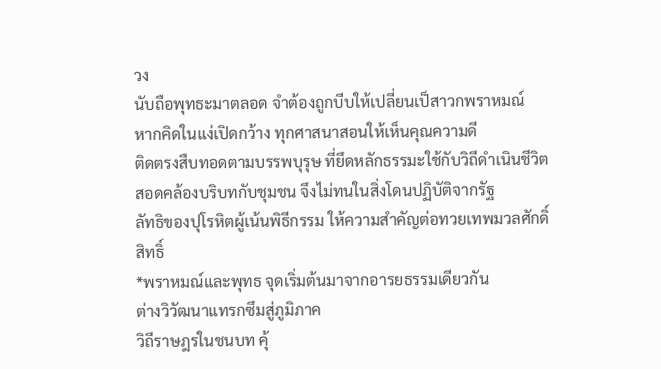วง
นับถือพุทธะมาตลอด จำต้องถูกบีบให้เปลี่ยนเป็สาวกพราหมณ์
หากคิดในแง่เปิดกว้าง ทุกศาสนาสอนให้เห็นคุณความดี
ติดตรงสืบทอดตามบรรพบุรุษ ที่ยึดหลักธรรมะใช้กับวิถีดำเนินชีวิต
สอดคล้องบริบทกับชุมชน จึงไม่ทนในสิ่งโดนปฏิบัติจากรัฐ
ลัทธิของปุโรหิตผู้เน้นพิธีกรรม ให้ความสำคัญต่อทวยเทพมวลศักดิ์สิทธิ์
*พราหมณ์และพุทธ จุดเริ่มต้นมาจากอารยธรรมเดียวกัน
ต่างวิวัฒนาแทรกซึมสู่ภูมิภาค
วิถีราษฎรในชนบท คุ้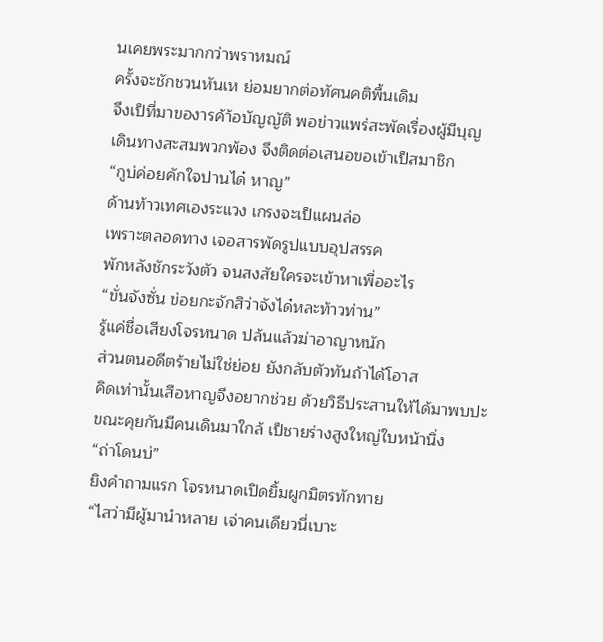นเคยพระมากกว่าพราหมณ์
ครั้งจะชักชวนหันเห ย่อมยากต่อทัศนคติพื้นเดิม
จึงเป็ที่มาของารค้า้อบัญญัติ พอข่าวแพร่สะพัดเรื่องผู้มีบุญ
เดินทางสะสมพวกพ้อง จึงติดต่อเสนอขอเข้าเป็สมาชิก
“กูบ่ค่อยคักใจปานได๋ หาญ”
ด้านท้าวเทศเองระแวง เกรงจะเป็แผนล่อ
เพราะตลอดทาง เจอสารพัดรูปแบบอุปสรรค
พักหลังชักระวังตัว จนสงสัยใครจะเข้าหาเพื่ออะไร
“ขั่นจังซั่น ข่อยกะจักสิว่าจังได๋หละท้าวท่าน”
รู้แค่ชื่อเสียงโจรหนาด ปล้นแล้วฆ่าอาญาหนัก
ส่วนตนอดีตร้ายไม่ใช่ย่อย ยังกลับตัวทันถ้าได้โอาส
คิดเท่านั้นเสือหาญจึงอยากช่วย ด้วยวิธีประสานให้ได้มาพบปะ
ขณะคุยกันมีคนเดินมาใกล้ เป็ชายร่างสูงใหญ่ใบหน้านิ่ง
“ถ่าโดนบ่”
ยิงคำถามแรก โจรหนาดเปิดยิ้มผูกมิตรทักทาย
“ไสว่ามีผู้มานำหลาย เจ่าคนเดียวนี่เบาะ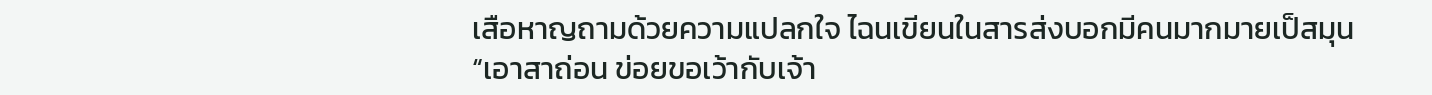เสือหาญถามด้วยความแปลกใจ ไฉนเขียนในสารส่งบอกมีคนมากมายเป็สมุน
“เอาสาถ่อน ข่อยขอเว้ากับเจ้า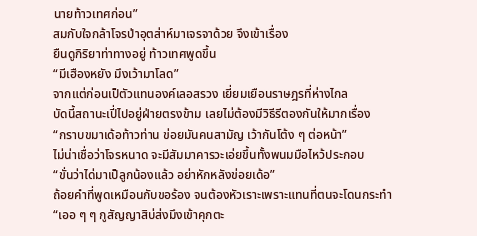นายท้าวเทศก่อน”
สมกับใจกล้าโจรป่าอุตส่าห์มาเจรจาด้วย จึงเข้าเรื่อง
ยืนดูกิริยาท่าทางอยู่ ท้าวเทศพูดขึ้น
“มีเฮืองหยัง มึงเว้ามาโลด”
จากแต่ก่อนเป็ตัวแทนองค์เลอสรวง เยี่ยมเยือนราษฎรที่ห่างไกล
บัดนี้สถานะเปี่ไปอยู่ฝ่ายตรงข้าม เลยไม่ต้องมีวิธีรีตองกันให้มากเรื่อง
“กราบขมาเด้อท้าวท่าน ข่อยมันคนสามัญ เว้ากันโต้ง ๆ ต่อหน้า”
ไม่น่าเชื่อว่าโจรหนาด จะมีสัมมาคารวะเอ่ยขึ้นทั้งพนมมือไหว้ประกอบ
“ขั่นว่าได่มาเป็ลูกน้องแล้ว อย่าหักหลังข่อยเด้อ”
ถ้อยคำที่พูดเหมือนกับขอร้อง จนต้องหัวเราะเพราะแทนที่ตนจะโดนกระทำ
“เออ ๆ ๆ กูสัญญาสิบ่ส่งมึงเข้าคุกตะ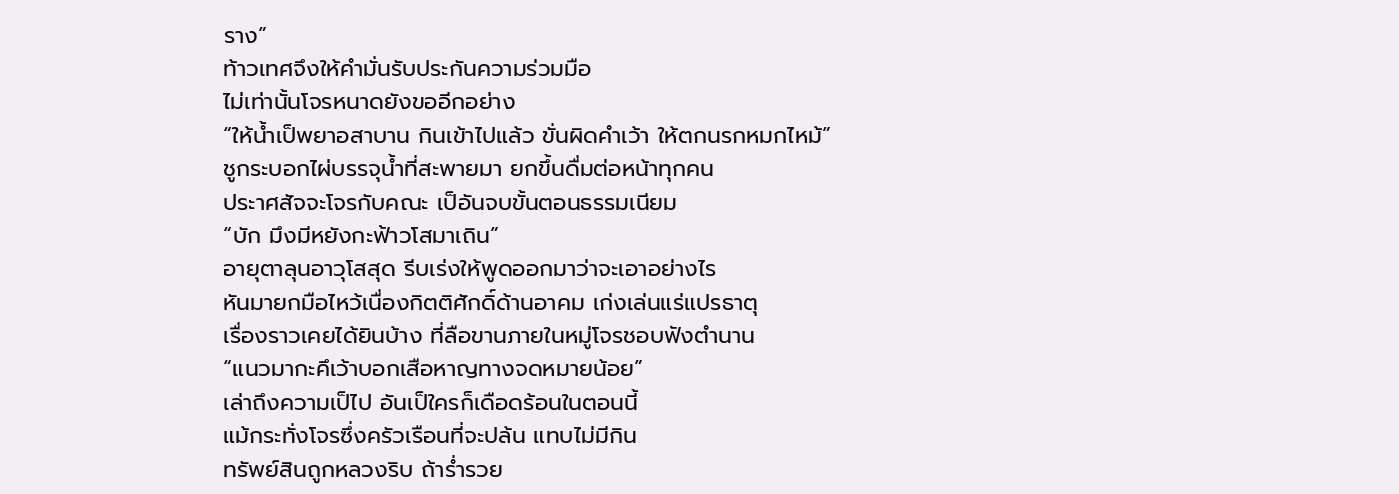ราง”
ท้าวเทศจึงให้คำมั่นรับประกันความร่วมมือ
ไม่เท่านั้นโจรหนาดยังขออีกอย่าง
“ให้น้ำเป็พยาอสาบาน กินเข้าไปแล้ว ขั่นผิดคำเว้า ให้ตกนรกหมกไหม้”
ชูกระบอกไผ่บรรจุน้ำที่สะพายมา ยกขึ้นดื่มต่อหน้าทุกคน
ประาศสัจจะโจรกับคณะ เป็อันจบขั้นตอนธรรมเนียม
“บัก มึงมีหยังกะฟ้าวโสมาเถิน”
อายุตาลุนอาวุโสสุด รีบเร่งให้พูดออกมาว่าจะเอาอย่างไร
หันมายกมือไหว้เนื่องกิตติศักดิ์ด้านอาคม เก่งเล่นแร่แปรธาตุ
เรื่องราวเคยได้ยินบ้าง ที่ลือขานภายในหมู่โจรชอบฟังตำนาน
“แนวมากะคึเว้าบอกเสือหาญทางจดหมายน้อย”
เล่าถึงความเป็ไป อันเป็ใครก็เดือดร้อนในตอนนี้
แม้กระทั่งโจรซึ่งครัวเรือนที่จะปล้น แทบไม่มีกิน
ทรัพย์สินถูกหลวงริบ ถ้าร่ำรวย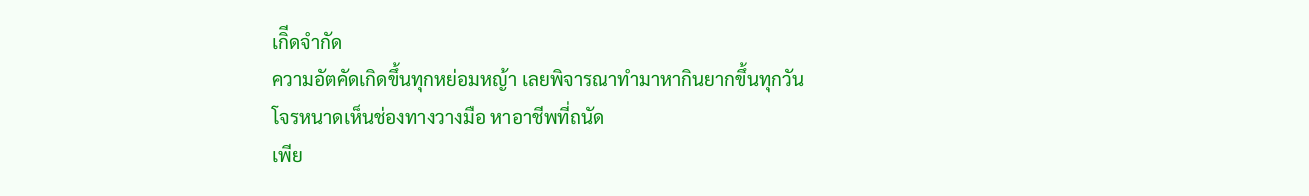เกิีดจำกัด
ความอัตคัดเกิดขึ้นทุกหย่อมหญ้า เลยพิจารณาทำมาหากินยากขึ้นทุกวัน
โจรหนาดเห็นช่องทางวางมือ หาอาชีพที่ถนัด
เพีย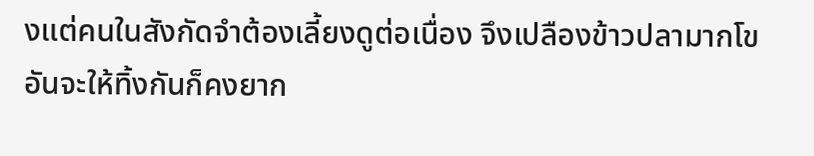งแต่คนในสังกัดจำต้องเลี้ยงดูต่อเนื่อง จึงเปลืองข้าวปลามากโข
อันจะให้ทิ้งกันก็คงยาก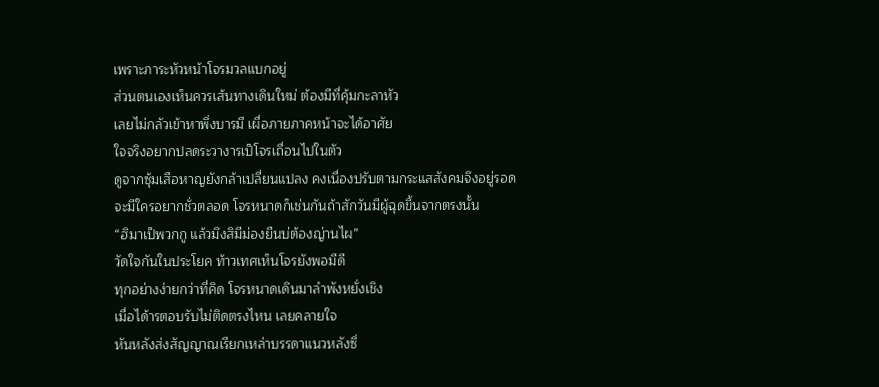เพราะภาระหัวหน้าโจรมวลแบกอยู่
ส่วนตนเองเห็นควรเส้นทางเดินใหม่ ต้องมีที่คุ้มกะลาหัว
เลยไม่กลัวเข้าหาพึ่งบารมี เผื่อภายภาคหน้าจะได้อาศัย
ใจจริงอยากปลดระวางารเป็โจรเถื่อนไปในตัว
ดูจากซุ้มเสือหาญยังกล้าเปลี่ยนแปลง คงเนื่องปรับตามกระแสสังคมจึงอยู่รอด
จะมีใครอยากชั่วตลอด โจรหนาดก็เช่นกันถ้าสักวันมีผู้ฉุดขึ้นจากตรงนั้น
“ฮิมาเป็พวกกู แล้วมึงสิมีม่องยืนบ่ต้องญ่านไผ”
วัดใจกันในประโยค ท้าวเทศเห็นโจรยังพอมีดี
ทุกอย่างง่ายกว่าที่คิด โจรหนาดเดินมาลำพังหยั่งเชิง
เมื่อได้ารตอบรับไม่ติดตรงไหน เลยคลายใจ
หันหลังส่งสัญญาณเรียกเหล่าบรรดาแนวหลังซึ่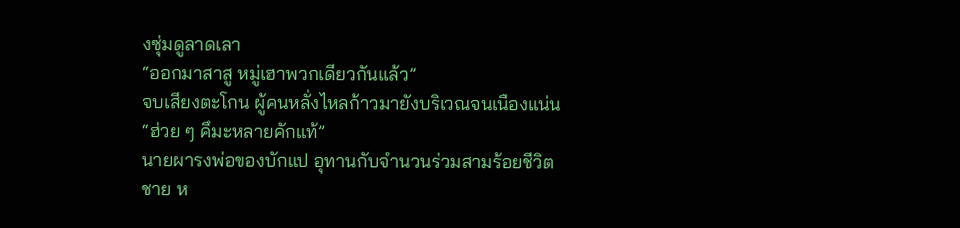งซุ่มดูลาดเลา
“ออกมาสาสู หมู่เฮาพวกเดียวกันแล้ว”
จบเสียงตะโกน ผู้คนหลั่งไหลก้าวมายังบริเวณจนเนืองแน่น
“ฮ่วย ๆ คึมะหลายคักแท้”
นายผารงพ่อของบักแป อุทานกับจำนวนร่วมสามร้อยชีวิต
ชาย ห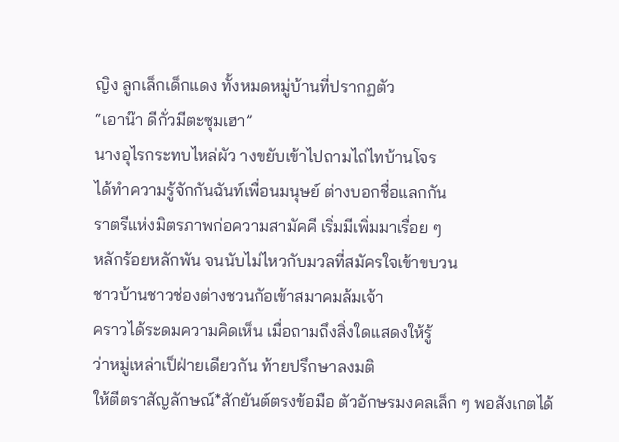ญิง ลูกเล็กเด็กแดง ทั้งหมดหมู่บ้านที่ปรากฏตัว
“เอาน๊า ดีกั่วมีตะซุมเฮา”
นางอุไรกระทบไหล่ผัว างขยับเข้าไปถามไถ่ไทบ้านโจร
ได้ทำความรู้จักกันฉันท์เพื่อนมนุษย์ ต่างบอกชื่อแลกกัน
ราตรีแห่งมิตรภาพก่อความสามัคคี เริ่มมีเพิ่มมาเรื่อย ๆ
หลักร้อยหลักพัน จนนับไม่ไหวกับมวลที่สมัครใจเข้าขบวน
ชาวบ้านชาวช่องต่างชวนกัอเข้าสมาคมล้มเจ้า
คราวได้ระดมความคิดเห็น เมื่อถามถึงสิ่งใดแสดงให้รู้
ว่าหมู่เหล่าเป็ฝ่ายเดียวกัน ท้ายปรึกษาลงมติ
ให้ตีตราสัญลักษณ์*สักยันต์ตรงข้อมือ ตัวอักษรมงคลเล็ก ๆ พอสังเกตได้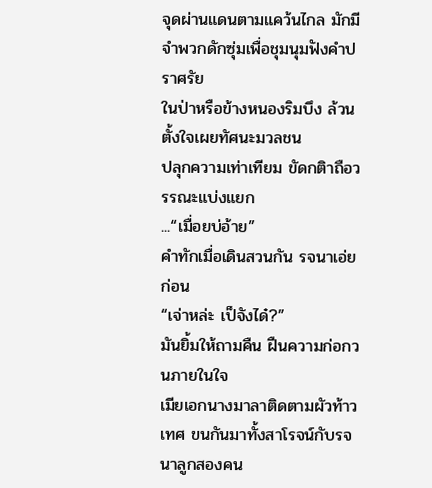จุดผ่านแดนตามแคว้นไกล มักมีจำพวกดักซุ่มเพื่อชุมนุมฟังคำปราศรัย
ในป่าหรือข้างหนองริมบึง ล้วนตั้งใจเผยทัศนะมวลชน
ปลุกความเท่าเทียม ขัดกติาถือวรรณะแบ่งแยก
...“เมื่อยบ่อ้าย”
คำทักเมื่อเดินสวนกัน รจนาเอ่ยก่อน
“เจ่าหล่ะ เป็จังได๋?”
มันยิ้มให้ถามคืน ฝืนความก่อกวนภายในใจ
เมียเอกนางมาลาติดตามผัวท้าวเทศ ขนกันมาทั้งสาโรจน์กับรจนาลูกสองคน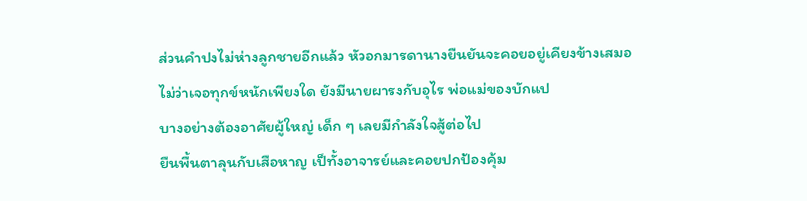ส่วนคำปงไม่ห่างลูกชายอีกแล้ว หัวอกมารดานางยืนยันจะคอยอยู่เคียงข้างเสมอ
ไม่ว่าเจอทุกข์หนักเพียงใด ยังมีนายผารงกับอุไร พ่อแม่ของบักแป
บางอย่างต้องอาศัยผู้ใหญ่ เด็ก ๆ เลยมีกำลังใจสู้ต่อไป
ยืนพื้นตาลุนกับเสือหาญ เป็ทั้งอาจารย์และคอยปกป้องคุ้ม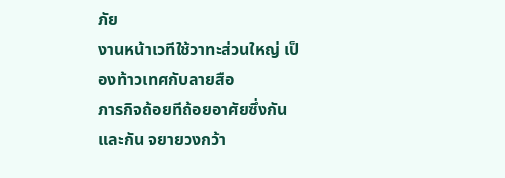ภัย
งานหน้าเวทีใช้วาทะส่วนใหญ่ เป็องท้าวเทศกับลายสือ
ภารกิจถ้อยทีถ้อยอาศัยซึ่งกันและกัน จยายวงกว้า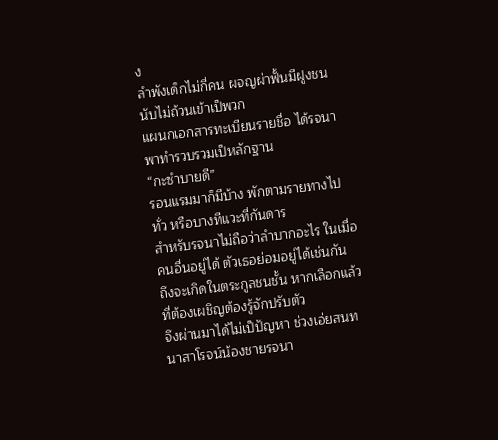ง
ลำพังเด็กไม่กี่คน ผจญผ่าฟั้นมีฝูงชนนับไม่ถ้วนเข้าเป็พวก
แผนกเอกสารทะเบียนรายชื่อ ได้รจนาพาทำรวบรวมเป็หลักฐาน
“กะซำบายดี”
รอนแรมมาก็มีบ้าง พักตามรายทางไปทั่ว หรือบางทีแวะที่กันดาร
สำหรับรจนาไม่ถือว่าลำบากอะไร ในเมื่อคนอื่นอยู่ได้ ตัวเธอย่อมอยู่ได้เช่นกัน
ถึงจะเกิดในตระกูลชนชั้น หากเลือกแล้วที่ต้องเผชิญต้องรู้จักปรับตัว
จึงผ่านมาได้ไม่เป็ปัญหา ช่วงเอ่ยสนทนาสาโรจน์น้องชายรจนา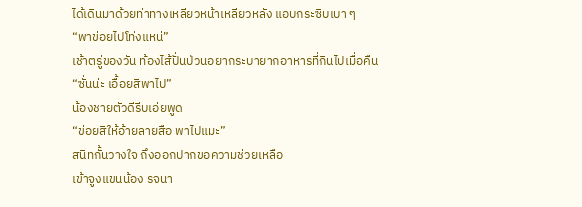ได้เดินมาด้วยท่าทางเหลียวหน้าเหลียวหลัง แอบกระซิบเบา ๆ
“พาข่อยไปโท่งแหน่”
เช้าตรู่ของวัน ท้องไส้ปั่นป่วนอยากระบายากอาหารที่กินไปเมื่อคืน
“ซั่นน่ะ เอื้อยสิพาไป”
น้องชายตัวดีรีบเอ่ยพูด
“ข่อยสิให้อ้ายลายสือ พาไปแมะ”
สนิทกั้นวางใจ ถึงออกปากขอความช่วยเหลือ
เข้าจูงแขนน้อง รจนา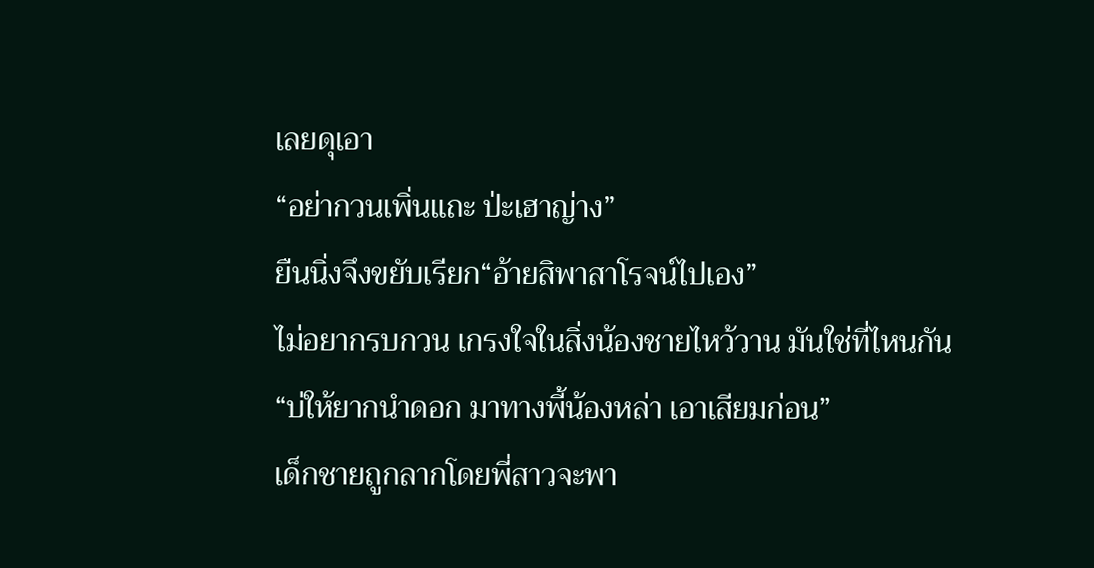เลยดุเอา
“อย่ากวนเพิ่นแถะ ป่ะเฮาญ่าง”
ยืนนิ่งจึงขยับเรียก“อ้ายสิพาสาโรจน์ไปเอง”
ไม่อยากรบกวน เกรงใจในสิ่งน้องชายไหว้วาน มันใช่ที่ไหนกัน
“บ่ให้ยากนำดอก มาทางพี้น้องหล่า เอาเสียมก่อน”
เด็กชายถูกลากโดยพี่สาวจะพา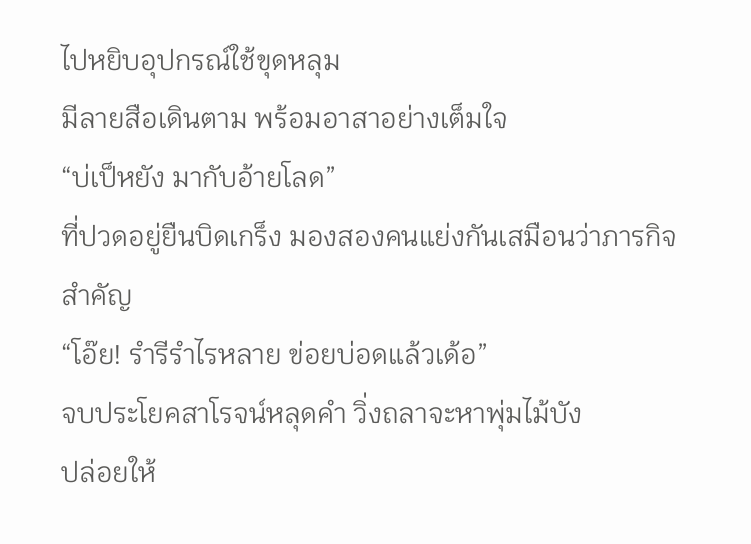ไปหยิบอุปกรณ์ใช้ขุดหลุม
มีลายสือเดินตาม พร้อมอาสาอย่างเต็มใจ
“บ่เป็หยัง มากับอ้ายโลด”
ที่ปวดอยู่ยืนบิดเกร็ง มองสองคนแย่งกันเสมือนว่าภารกิจสำคัญ
“โอ๊ย! รำรีรำไรหลาย ข่อยบ่อดแล้วเด้อ”
จบประโยคสาโรจน์หลุดคำ วิ่งถลาจะหาพุ่มไม้บัง
ปล่อยให้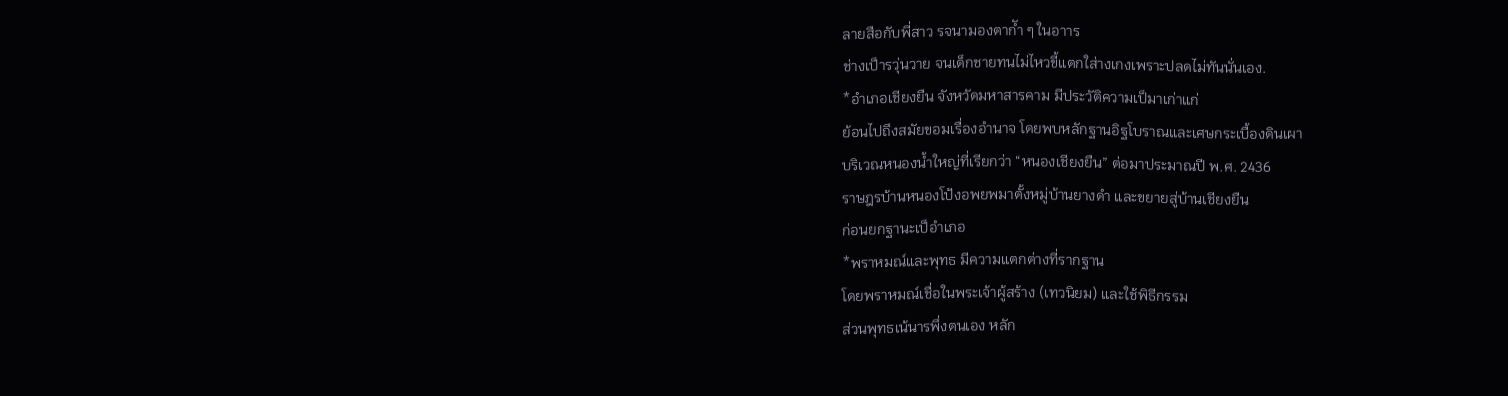ลายสือกับพี่สาว รจนามองตากัำ ๆ ในอาาร
ช่างเป็ารวุ่นวาย จนเด็กชายทนไม่ไหวขี้แตกใส่างเกงเพราะปลดไม่ทันนั่นเอง.
*อำเภอเชียงยืน จังหวัดมหาสารคาม มีประวัติความเป็มาเก่าแก่
ย้อนไปถึงสมัยขอมเรื่องอำนาจ โดยพบหลักฐานอิฐโบราณและเศษกระเบื้องดินเผา
บริเวณหนองน้ำใหญ่ที่เรียกว่า “หนองเชียงยืน” ต่อมาประมาณปี พ.ศ. 2436
ราษฎรบ้านหนองโป้งอพยพมาตั้งหมู่บ้านยางดำ และขยายสู่บ้านเชียงยืน
ก่อนยกฐานะเป็อำเภอ
*พราหมณ์และพุทธ มีความแตกต่างที่รากฐาน
โดยพราหมณ์เชื่อในพระเจ้าผู้สร้าง (เทวนิยม) และใช้พิธีกรรม
ส่วนพุทธเน้นารพึ่งตนเอง หลัก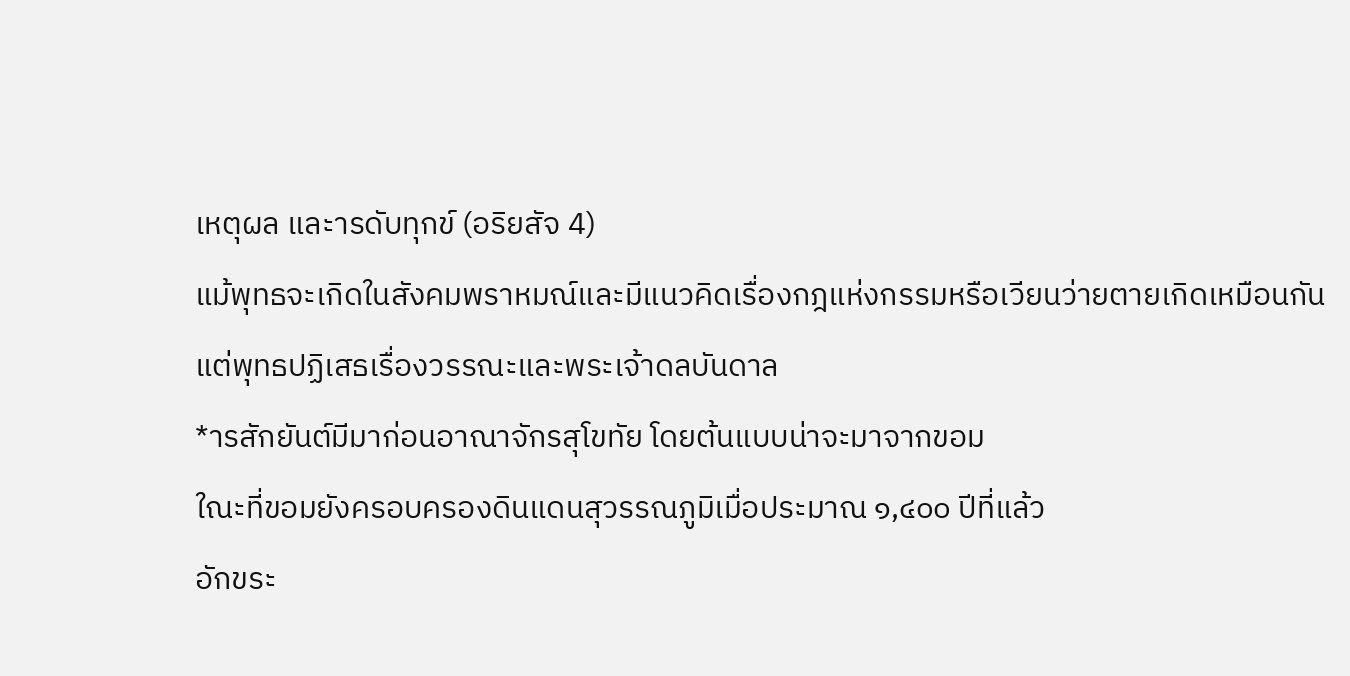เหตุผล และารดับทุกข์ (อริยสัจ 4)
แม้พุทธจะเกิดในสังคมพราหมณ์และมีแนวคิดเรื่องกฎแห่งกรรมหรือเวียนว่ายตายเกิดเหมือนกัน
แต่พุทธปฏิเสธเรื่องวรรณะและพระเจ้าดลบันดาล
*ารสักยันต์มีมาก่อนอาณาจักรสุโขทัย โดยต้นแบบน่าจะมาจากขอม
ใณะที่ขอมยังครอบครองดินแดนสุวรรณภูมิเมื่อประมาณ ๑,๔๐๐ ปีที่แล้ว
อักขระ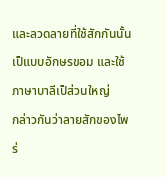และลวดลายที่ใช้สักกันนั้นเป็แบบอักษรขอม และใช้ภาษาบาลีเป็ส่วนใหญ่
กล่าวกันว่าลายสักของไพร่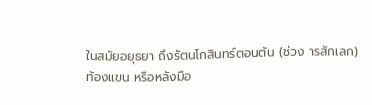ในสมัยอยุธยา ถึงรัตนโกสินทร์ตอนต้น (ช่วง ารสักเลก)
ท้องแขน หรือหลังมือ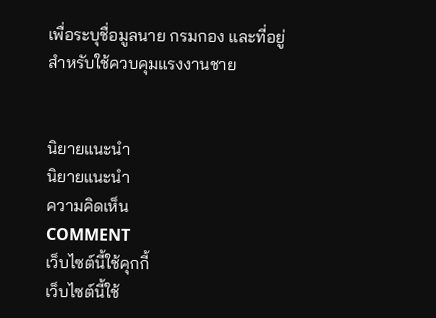เพื่อระบุชื่อมูลนาย กรมกอง และที่อยู่ สำหรับใช้ควบคุมแรงงานชาย


นิยายแนะนำ
นิยายแนะนำ
ความคิดเห็น
COMMENT
เว็บไซต์นี้ใช้คุกกี้
เว็บไซต์นี้ใช้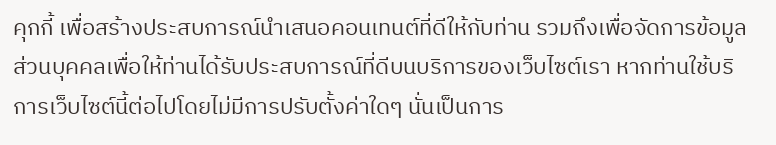คุกกี้ เพื่อสร้างประสบการณ์นำเสนอคอนเทนต์ที่ดีให้กับท่าน รวมถึงเพื่อจัดการข้อมูลส่วนบุคคลเพื่อให้ท่านได้รับประสบการณ์ที่ดีบนบริการของเว็บไซต์เรา หากท่านใช้บริการเว็บไซต์นี้ต่อไปโดยไม่มีการปรับตั้งค่าใดๆ นั่นเป็นการ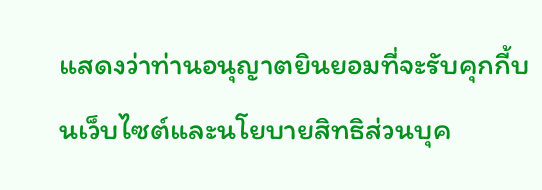แสดงว่าท่านอนุญาตยินยอมที่จะรับคุกกี้บนเว็บไซต์และนโยบายสิทธิส่วนบุค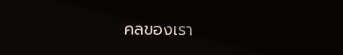คลของเรา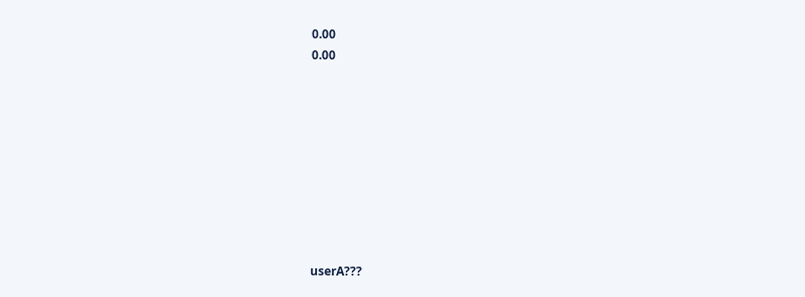0.00
0.00









userA???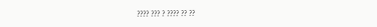???? ??? ? ???? ?? ??